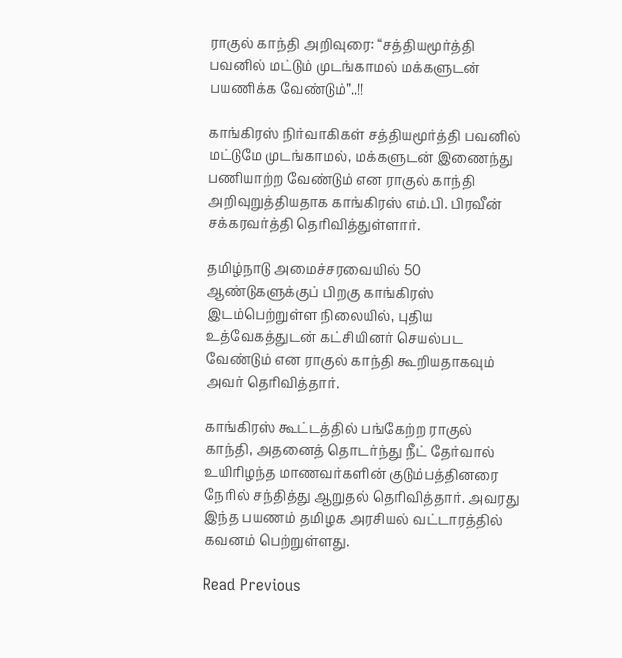ராகுல் காந்தி அறிவுரை: “சத்தியமூர்த்தி பவனில் மட்டும் முடங்காமல் மக்களுடன் பயணிக்க வேண்டும்”..!!

காங்கிரஸ் நிர்வாகிகள் சத்தியமூர்த்தி பவனில் மட்டுமே முடங்காமல், மக்களுடன் இணைந்து பணியாற்ற வேண்டும் என ராகுல் காந்தி அறிவுறுத்தியதாக காங்கிரஸ் எம்.பி. பிரவீன் சக்கரவர்த்தி தெரிவித்துள்ளார்.

தமிழ்நாடு அமைச்சரவையில் 50 ஆண்டுகளுக்குப் பிறகு காங்கிரஸ் இடம்பெற்றுள்ள நிலையில், புதிய உத்வேகத்துடன் கட்சியினர் செயல்பட வேண்டும் என ராகுல் காந்தி கூறியதாகவும் அவர் தெரிவித்தார்.

காங்கிரஸ் கூட்டத்தில் பங்கேற்ற ராகுல் காந்தி, அதனைத் தொடர்ந்து நீட் தேர்வால் உயிரிழந்த மாணவர்களின் குடும்பத்தினரை நேரில் சந்தித்து ஆறுதல் தெரிவித்தார். அவரது இந்த பயணம் தமிழக அரசியல் வட்டாரத்தில் கவனம் பெற்றுள்ளது.

Read Previous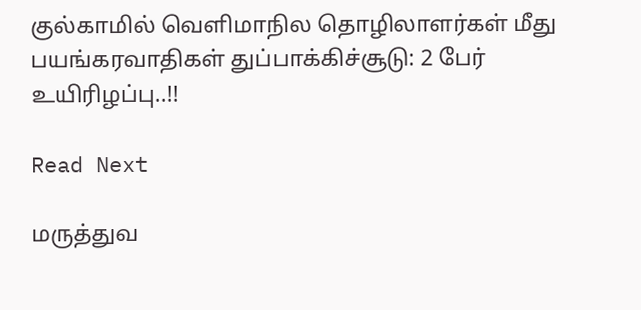குல்காமில் வெளிமாநில தொழிலாளர்கள் மீது பயங்கரவாதிகள் துப்பாக்கிச்சூடு: 2 பேர் உயிரிழப்பு..!!

Read Next

மருத்துவ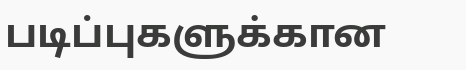படிப்புகளுக்கான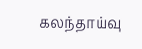கலந்தாய்வு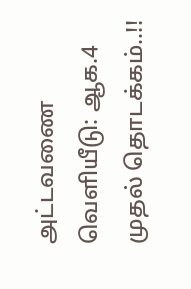அட்டவணை வெளியீடு: ஆக.4 முதல் தொடக்கம்..!!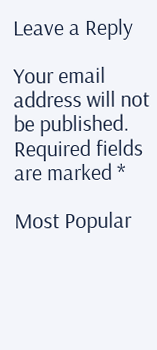Leave a Reply

Your email address will not be published. Required fields are marked *

Most Popular